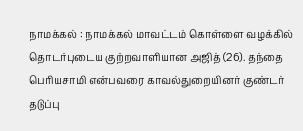நாமக்கல் : நாமக்கல் மாவட்டம் கொள்ளை வழக்கில் தொடர்புடைய குற்றவாளியான அஜித் (26). தந்தை பெரியசாமி என்பவரை காவல்துறையினர் குண்டர் தடுப்பு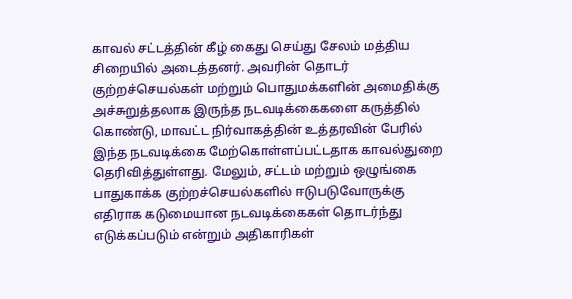காவல் சட்டத்தின் கீழ் கைது செய்து சேலம் மத்திய சிறையில் அடைத்தனர். அவரின் தொடர் குற்றச்செயல்கள் மற்றும் பொதுமக்களின் அமைதிக்கு அச்சுறுத்தலாக இருந்த நடவடிக்கைகளை கருத்தில் கொண்டு, மாவட்ட நிர்வாகத்தின் உத்தரவின் பேரில் இந்த நடவடிக்கை மேற்கொள்ளப்பட்டதாக காவல்துறை தெரிவித்துள்ளது. மேலும், சட்டம் மற்றும் ஒழுங்கை பாதுகாக்க குற்றச்செயல்களில் ஈடுபடுவோருக்கு எதிராக கடுமையான நடவடிக்கைகள் தொடர்ந்து எடுக்கப்படும் என்றும் அதிகாரிகள்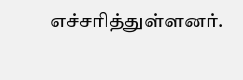எச்சரித்துள்ளனர்.